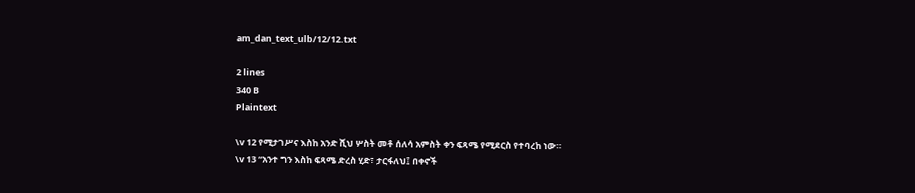am_dan_text_ulb/12/12.txt

2 lines
340 B
Plaintext

\v 12 የሚታገሥና እስከ አንድ ሺህ ሦስት መቶ ሰለሳ አምስት ቀን ፍጻሜ የሚደርስ የተባረከ ነው።
\v 13 “አንተ ግን እስከ ፍጻሜ ድረስ ሂድ፣ ታርፋለህ፤ በቀኖች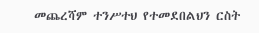መጨረሻም ተንሥተህ የተመደበልህን ርስት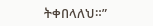ትቀበላለህ።”